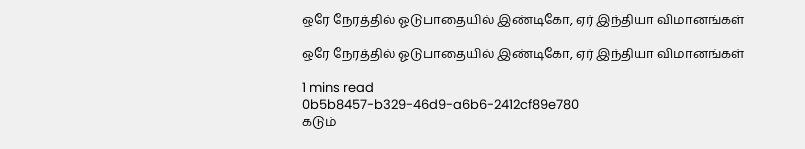ஒரே நேரத்தில் ஓடுபாதையில் இண்டிகோ, ஏர் இந்தியா விமானங்கள்

ஒரே நேரத்தில் ஓடுபாதையில் இண்டிகோ, ஏர் இந்தியா விமானங்கள்

1 mins read
0b5b8457-b329-46d9-a6b6-2412cf89e780
கடும்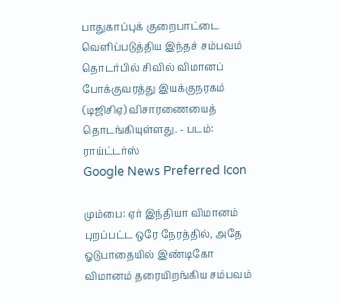பாதுகாப்புக் குறைபாட்டை வெளிப்படுத்திய இந்தச் சம்பவம் தொடர்பில் சிவில் விமானப் போக்குவரத்து இயக்குநரகம் (டிஜிசிஏ) விசாரணையைத் தொடங்கியுள்ளது. - படம்: ராய்ட்டர்ஸ்
Google News Preferred Icon

மும்பை: ஏர் இந்தியா விமானம் புறப்பட்ட ஒரே நேரத்தில், அதே ஓடுபாதையில் இண்டிகோ விமானம் தரையிறங்கிய சம்பவம்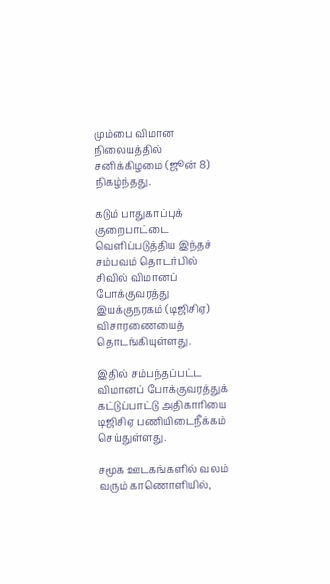மும்பை விமான நிலையத்தில் சனிக்கிழமை (ஜூன் 8) நிகழ்ந்தது.

கடும் பாதுகாப்புக் குறைபாட்டை வெளிப்படுத்திய இந்தச் சம்பவம் தொடர்பில் சிவில் விமானப் போக்குவரத்து இயக்குநரகம் (டிஜிசிஏ) விசாரணையைத் தொடங்கியுள்ளது.

இதில் சம்பந்தப்பட்ட விமானப் போக்குவரத்துக் கட்டுப்பாட்டு அதிகாரியை டிஜிசிஏ பணியிடைநீக்கம் செய்துள்ளது.

சமூக ஊடகங்களில் வலம் வரும் காணொளியில்,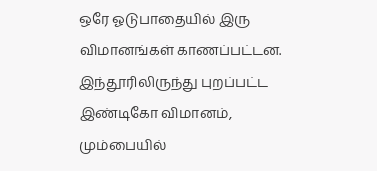ஒரே ஓடுபாதையில் இரு விமானங்கள் காணப்பட்டன. இந்தூரிலிருந்து புறப்பட்ட இண்டிகோ விமானம், மும்பையில்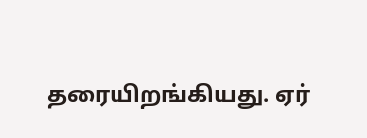தரையிறங்கியது. ஏர்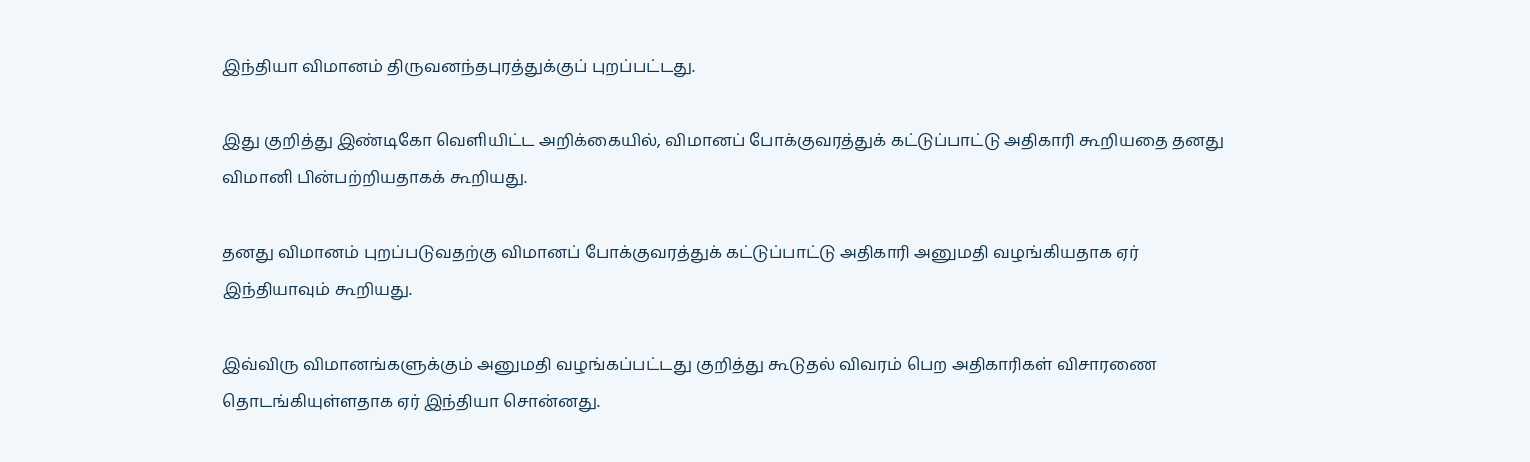இந்தியா விமானம் திருவனந்தபுரத்துக்குப் புறப்பட்டது.

இது குறித்து இண்டிகோ வெளியிட்ட அறிக்கையில், விமானப் போக்குவரத்துக் கட்டுப்பாட்டு அதிகாரி கூறியதை தனது விமானி பின்பற்றியதாகக் கூறியது.

தனது விமானம் புறப்படுவதற்கு விமானப் போக்குவரத்துக் கட்டுப்பாட்டு அதிகாரி அனுமதி வழங்கியதாக ஏர் இந்தியாவும் கூறியது.

இவ்விரு விமானங்களுக்கும் அனுமதி வழங்கப்பட்டது குறித்து கூடுதல் விவரம் பெற அதிகாரிகள் விசாரணை தொடங்கியுள்ளதாக ஏர் இந்தியா சொன்னது.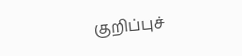குறிப்புச்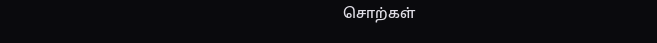சொற்கள்